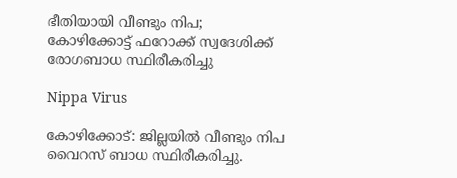ഭീതിയായി വീണ്ടും നിപ; കോഴിക്കോട്ട് ഫറോക്ക് സ്വദേശിക്ക് രോഗബാധ സ്ഥിരീകരിച്ചു

Nippa Virus

കോഴിക്കോട്: ജില്ലയിൽ വീണ്ടും നിപ വൈറസ് ബാധ സ്ഥിരീകരിച്ചു.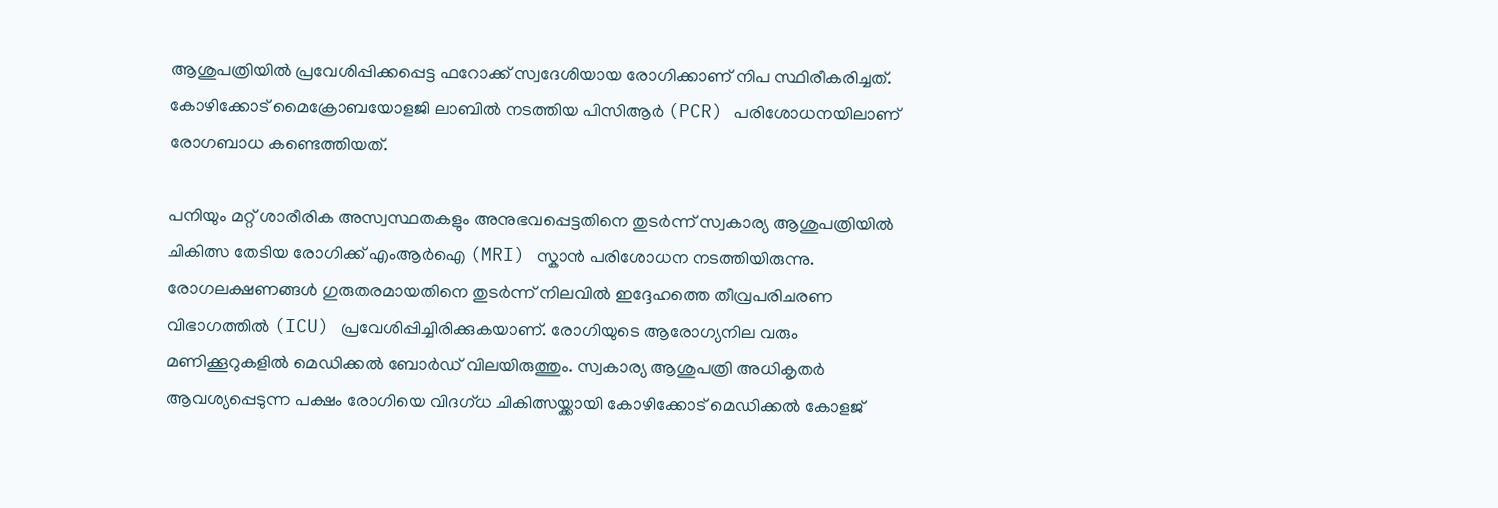ആശുപത്രിയിൽ പ്രവേശിപ്പിക്കപ്പെട്ട ഫറോക്ക് സ്വദേശിയായ രോഗിക്കാണ് നിപ സ്ഥിരീകരിച്ചത്. കോഴിക്കോട് മൈക്രോബയോളജി ലാബിൽ നടത്തിയ പിസിആർ (PCR) പരിശോധനയിലാണ് രോഗബാധ കണ്ടെത്തിയത്.

പനിയും മറ്റ് ശാരീരിക അസ്വസ്ഥതകളും അനുഭവപ്പെട്ടതിനെ തുടർന്ന് സ്വകാര്യ ആശുപത്രിയിൽ ചികിത്സ തേടിയ രോഗിക്ക് എംആർഐ (MRI) സ്കാൻ പരിശോധന നടത്തിയിരുന്നു. രോഗലക്ഷണങ്ങൾ ഗുരുതരമായതിനെ തുടർന്ന് നിലവിൽ ഇദ്ദേഹത്തെ തീവ്രപരിചരണ വിഭാഗത്തിൽ (ICU) പ്രവേശിപ്പിച്ചിരിക്കുകയാണ്. രോഗിയുടെ ആരോഗ്യനില വരും മണിക്കൂറുകളിൽ മെഡിക്കൽ ബോർഡ് വിലയിരുത്തും. സ്വകാര്യ ആശുപത്രി അധികൃതർ ആവശ്യപ്പെടുന്ന പക്ഷം രോഗിയെ വിദഗ്ധ ചികിത്സയ്ക്കായി കോഴിക്കോട് മെഡിക്കൽ കോളജ്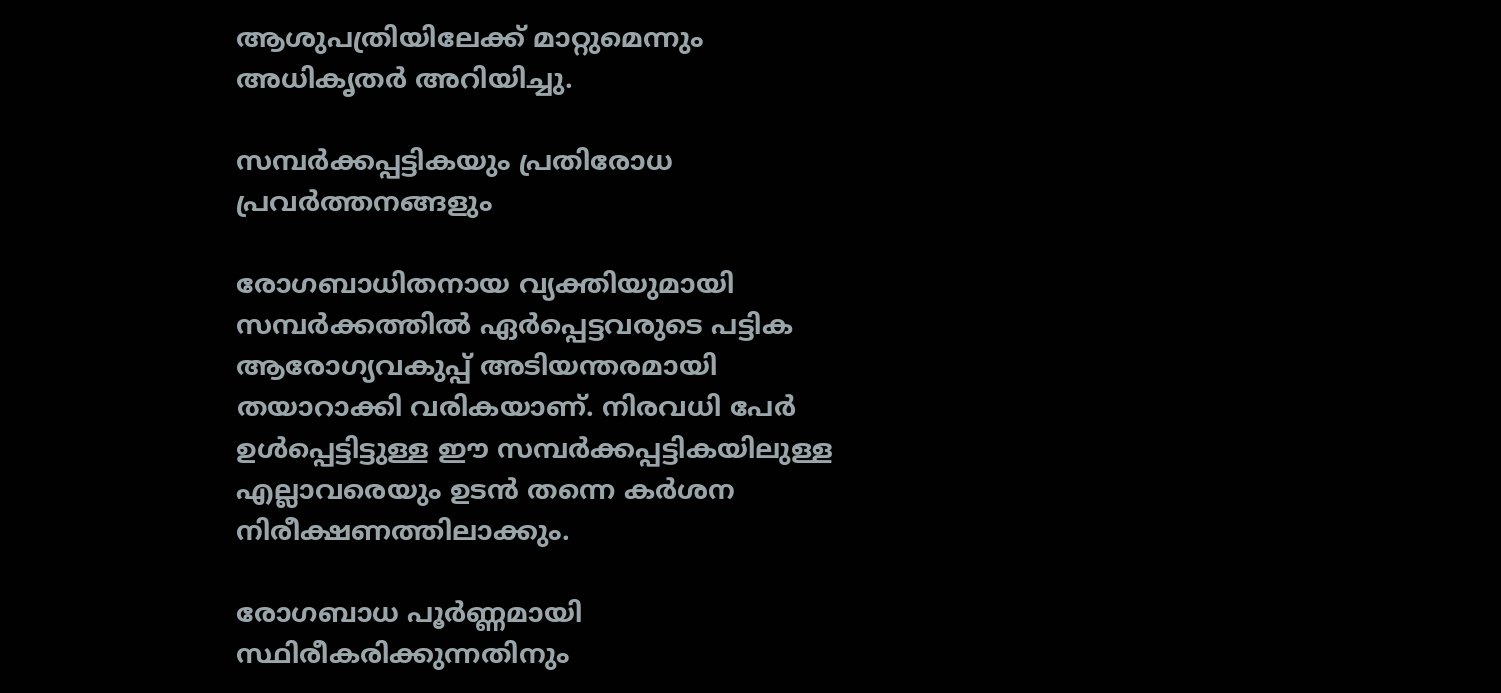ആശുപത്രിയിലേക്ക് മാറ്റുമെന്നും അധികൃതർ അറിയിച്ചു.

സമ്പർക്കപ്പട്ടികയും പ്രതിരോധ പ്രവർത്തനങ്ങളും

രോഗബാധിതനായ വ്യക്തിയുമായി സമ്പർക്കത്തിൽ ഏർപ്പെട്ടവരുടെ പട്ടിക ആരോഗ്യവകുപ്പ് അടിയന്തരമായി തയാറാക്കി വരികയാണ്. നിരവധി പേർ ഉൾപ്പെട്ടിട്ടുള്ള ഈ സമ്പർക്കപ്പട്ടികയിലുള്ള എല്ലാവരെയും ഉടൻ തന്നെ കർശന നിരീക്ഷണത്തിലാക്കും.

രോഗബാധ പൂർണ്ണമായി സ്ഥിരീകരിക്കുന്നതിനും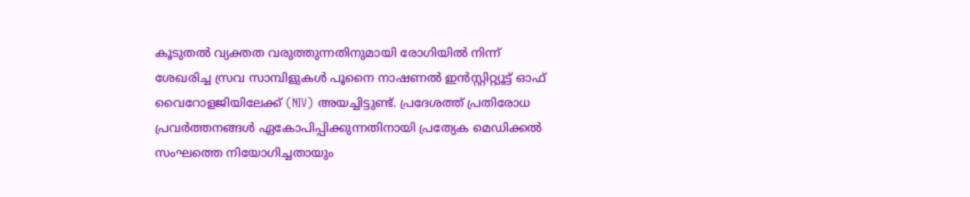കൂടുതൽ വ്യക്തത വരുത്തുന്നതിനുമായി രോഗിയിൽ നിന്ന് ശേഖരിച്ച സ്രവ സാമ്പിളുകൾ പൂനൈ നാഷണൽ ഇൻസ്റ്റിറ്റ്യൂട്ട് ഓഫ് വൈറോളജിയിലേക്ക് (NIV) അയച്ചിട്ടുണ്ട്. പ്രദേശത്ത് പ്രതിരോധ പ്രവർത്തനങ്ങൾ ഏകോപിപ്പിക്കുന്നതിനായി പ്രത്യേക മെഡിക്കൽ സംഘത്തെ നിയോഗിച്ചതായും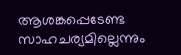ആശങ്കപ്പെടേണ്ട സാഹചര്യമില്ലെന്നും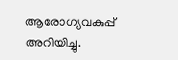ആരോഗ്യവകുപ്പ് അറിയിച്ചു.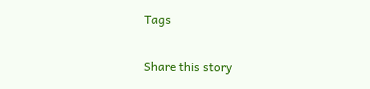Tags

Share this story